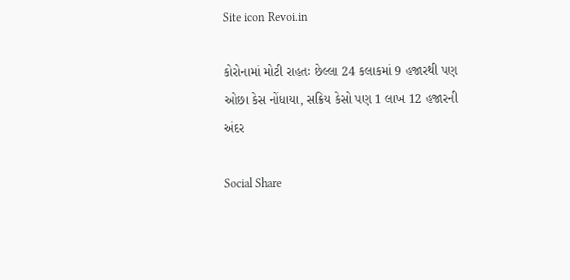Site icon Revoi.in

કોરોનામાં મોટી રાહતઃ છેલ્લા 24 કલાકમાં 9 હજારથી પણ ઓછા કેસ નોંધાયા, સક્રિય કેસો પણ 1 લાખ 12 હજારની અંદર

Social Share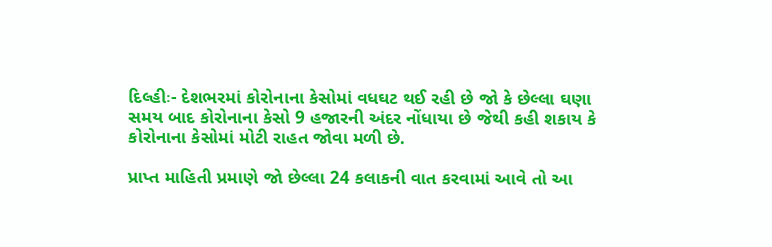દિલ્હીઃ- દેશભરમાં કોરોનાના કેસોમાં વધઘટ થઈ રહી છે જો કે છેલ્લા ઘણા સમય બાદ કોરોનાના કેસો 9 હજારની અંદર નોંધાયા છે જેથી કહી શકાય કે કોરોનાના કેસોમાં મોટી રાહત જોવા મળી છે.

પ્રાપ્ત માહિતી પ્રમાણે જો છેલ્લા 24 કલાકની વાત કરવામાં આવે તો આ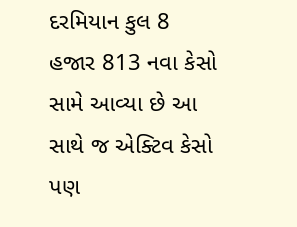દરમિયાન કુલ 8 હજાર 813 નવા કેસો સામે આવ્યા છે આ સાથે જ એક્ટિવ કેસો પણ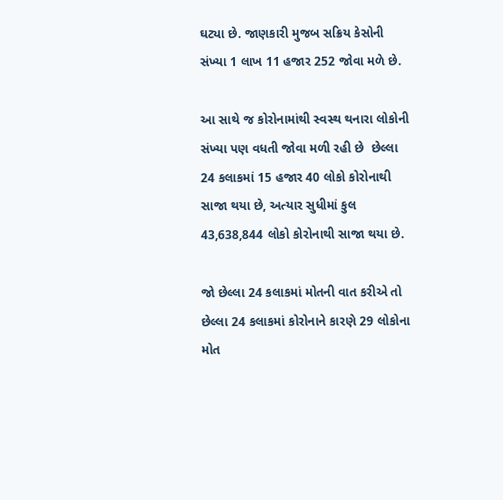ઘટ્યા છે. જાણકારી મુજબ સક્રિય કેસોની સંખ્યા 1 લાખ 11 હજાર 252 જોવા મળે છે.

આ સાથે જ કોરોનામાંથી સ્વસ્થ થનારા લોકોની સંખ્યા પણ વધતી જોવા મળી રહી છે  છેલ્લા 24 કલાકમાં 15 હજાર 40 લોકો કોરોનાથી સાજા થયા છે, અત્યાર સુધીમાં કુલ 43,638,844 લોકો કોરોનાથી સાજા થયા છે.

જો છેલ્લા 24 કલાકમાં મોતની વાત કરીએ તો છેલ્લા 24 કલાકમાં કોરોનાને કારણે 29 લોકોના મોત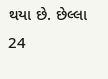થયા છે. છેલ્લા 24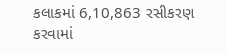કલાકમાં 6,10,863 રસીકરણ કરવામાં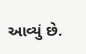આવ્યું છે.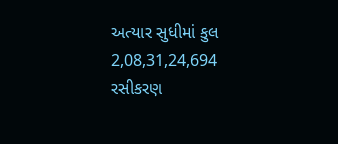અત્યાર સુધીમાં કુલ 2,08,31,24,694 રસીકરણ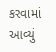કરવામાં આવ્યું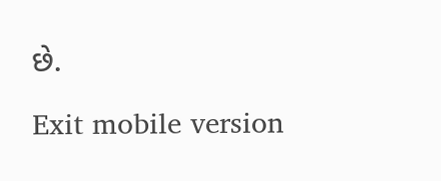છે.

Exit mobile version